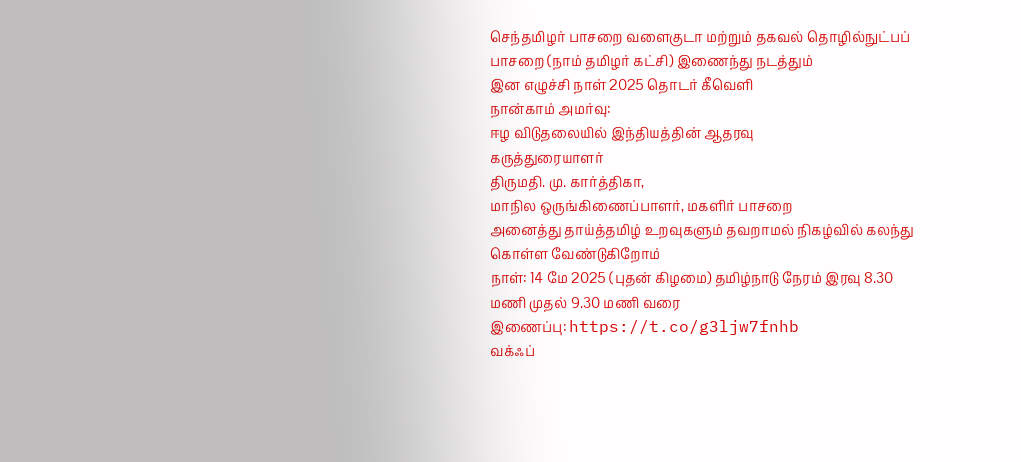செந்தமிழர் பாசறை வளைகுடா மற்றும் தகவல் தொழில்நுட்பப் பாசறை (நாம் தமிழர் கட்சி) இணைந்து நடத்தும்
இன எழுச்சி நாள் 2025 தொடர் கீவெளி
நான்காம் அமர்வு:
ஈழ விடுதலையில் இந்தியத்தின் ஆதரவு
கருத்துரையாளர்
திருமதி. மு. கார்த்திகா,
மாநில ஒருங்கிணைப்பாளர், மகளிர் பாசறை
அனைத்து தாய்த்தமிழ் உறவுகளும் தவறாமல் நிகழ்வில் கலந்து கொள்ள வேண்டுகிறோம்
நாள்: 14 மே 2025 (புதன் கிழமை) தமிழ்நாடு நேரம் இரவு 8.30 மணி முதல் 9.30 மணி வரை
இணைப்பு: https://t.co/g3ljw7fnhb
வக்ஃப்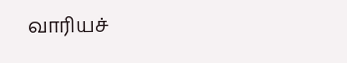வாரியச்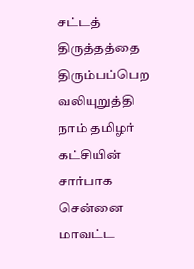சட்டத் திருத்தத்தை திரும்பப்பெற வலியுறுத்தி நாம் தமிழர் கட்சியின் சார்பாக சென்னை மாவட்ட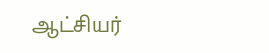ஆட்சியர்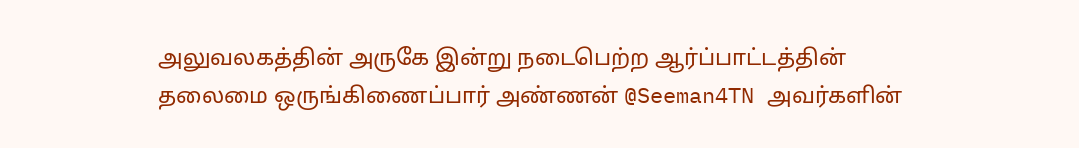அலுவலகத்தின் அருகே இன்று நடைபெற்ற ஆர்ப்பாட்டத்தின் தலைமை ஒருங்கிணைப்பார் அண்ணன் @Seeman4TN அவர்களின்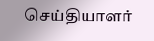செய்தியாளர்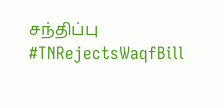சந்திப்பு
#TNRejectsWaqfBill